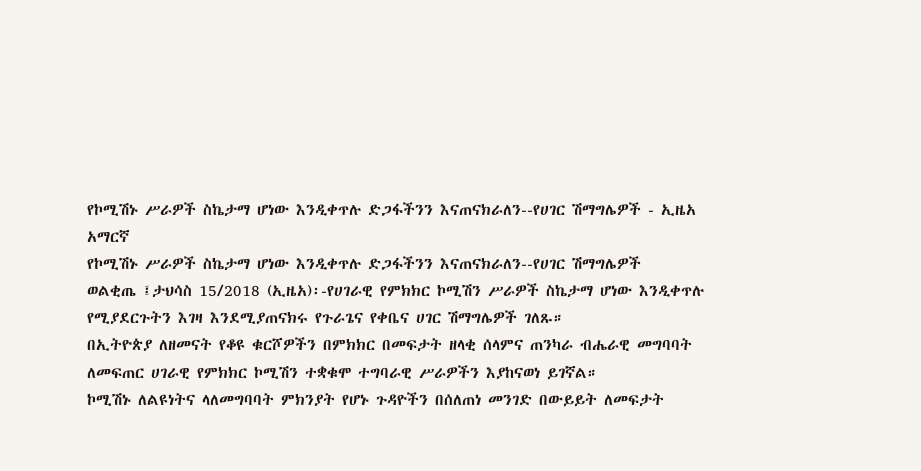የኮሚሽኑ ሥራዎች ስኬታማ ሆነው እንዲቀጥሉ ድጋፋችንን እናጠናክራለን--የሀገር ሽማግሌዎች - ኢዜአ አማርኛ
የኮሚሽኑ ሥራዎች ስኬታማ ሆነው እንዲቀጥሉ ድጋፋችንን እናጠናክራለን--የሀገር ሽማግሌዎች
ወልቂጤ ፤ታህሳስ 15/2018 (ኢዜአ)፡-የሀገራዊ የምክክር ኮሚሽን ሥራዎች ስኬታማ ሆነው እንዲቀጥሉ የሚያደርጉትን እገዛ እንደሚያጠናክሩ የጉራጌና የቀቤና ሀገር ሽማግሌዎች ገለጹ።
በኢትዮጵያ ለዘመናት የቆዩ ቁርሾዎችን በምክክር በመፍታት ዘላቂ ሰላምና ጠንካራ ብሔራዊ መግባባት ለመፍጠር ሀገራዊ የምክክር ኮሚሽን ተቋቁሞ ተግባራዊ ሥራዎችን እያከናወነ ይገኛል።
ኮሚሽኑ ለልዩነትና ላለመግባባት ምክንያት የሆኑ ጉዳዮችን በሰለጠነ መንገድ በውይይት ለመፍታት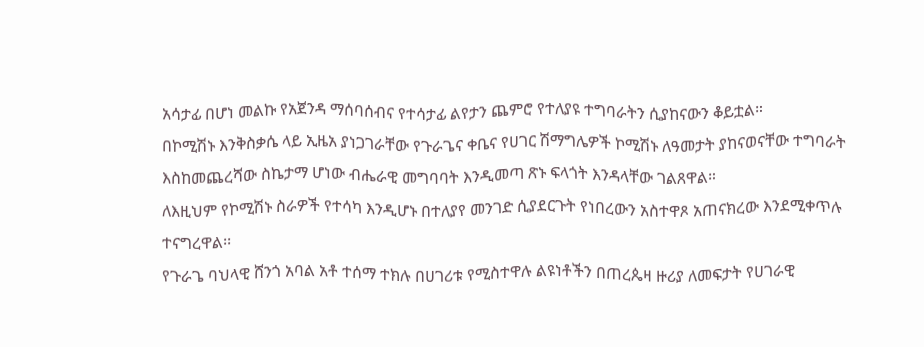አሳታፊ በሆነ መልኩ የአጀንዳ ማሰባሰብና የተሳታፊ ልየታን ጨምሮ የተለያዩ ተግባራትን ሲያከናውን ቆይቷል።
በኮሚሽኑ እንቅስቃሴ ላይ ኢዜአ ያነጋገራቸው የጉራጌና ቀቤና የሀገር ሽማግሌዎች ኮሚሽኑ ለዓመታት ያከናወናቸው ተግባራት እስከመጨረሻው ስኬታማ ሆነው ብሔራዊ መግባባት እንዲመጣ ጽኑ ፍላጎት እንዳላቸው ገልጸዋል።
ለእዚህም የኮሚሽኑ ስራዎች የተሳካ እንዲሆኑ በተለያየ መንገድ ሲያደርጉት የነበረውን አስተዋጾ አጠናክረው እንደሚቀጥሉ ተናግረዋል፡፡
የጉራጌ ባህላዊ ሸንጎ አባል አቶ ተሰማ ተክሉ በሀገሪቱ የሚስተዋሉ ልዩነቶችን በጠረጴዛ ዙሪያ ለመፍታት የሀገራዊ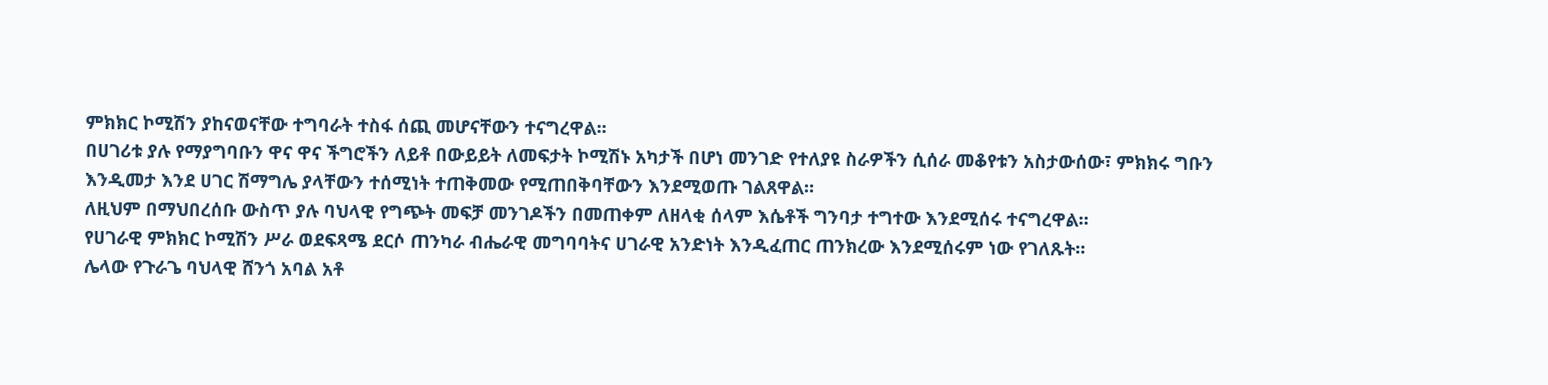ምክክር ኮሚሽን ያከናወናቸው ተግባራት ተስፋ ሰጪ መሆናቸውን ተናግረዋል፡፡
በሀገሪቱ ያሉ የማያግባቡን ዋና ዋና ችግሮችን ለይቶ በውይይት ለመፍታት ኮሚሽኑ አካታች በሆነ መንገድ የተለያዩ ስራዎችን ሲሰራ መቆየቱን አስታውሰው፣ ምክክሩ ግቡን እንዲመታ እንደ ሀገር ሽማግሌ ያላቸውን ተሰሚነት ተጠቅመው የሚጠበቅባቸውን እንደሚወጡ ገልጸዋል።
ለዚህም በማህበረሰቡ ውስጥ ያሉ ባህላዊ የግጭት መፍቻ መንገዶችን በመጠቀም ለዘላቂ ሰላም እሴቶች ግንባታ ተግተው እንደሚሰሩ ተናግረዋል።
የሀገራዊ ምክክር ኮሚሽን ሥራ ወደፍጻሜ ደርሶ ጠንካራ ብሔራዊ መግባባትና ሀገራዊ አንድነት እንዲፈጠር ጠንክረው እንደሚሰሩም ነው የገለጹት።
ሌላው የጉራጌ ባህላዊ ሸንጎ አባል አቶ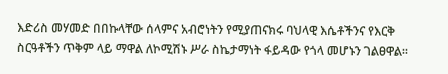እድሪስ መሃመድ በበኩላቸው ሰላምና አብሮነትን የሚያጠናክሩ ባህላዊ እሴቶችንና የእርቅ ስርዓቶችን ጥቅም ላይ ማዋል ለኮሚሽኑ ሥራ ስኬታማነት ፋይዳው የጎላ መሆኑን ገልፀዋል፡፡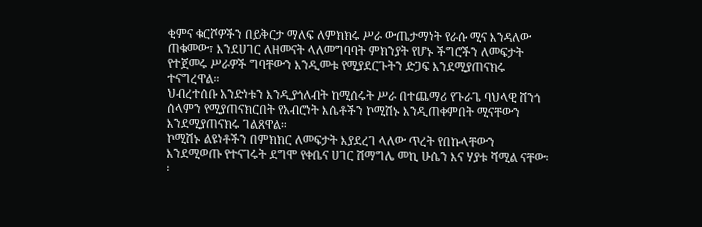ቂምና ቁርሾዎችን በይቅርታ ማለፍ ለምክክሩ ሥራ ውጤታማነት የራሱ ሚና እንዳለው ጠቁመው፣ እንደሀገር ለዘመናት ላለመግባባት ምክንያት የሆኑ ችግሮችን ለመፍታት የተጀመሩ ሥራዎች ግባቸውን እንዲመቱ የሚያደርጉትን ድጋፍ እንደሚያጠናክሩ ተናግረዋል።
ህብረተሰቡ አንድነቱን እንዲያጎለብት ከሚሰሩት ሥራ በተጨማሪ የጉራጌ ባህላዊ ሸንጎ ሰላምን የሚያጠናክርበት የአብሮነት እሴቶችን ኮሚሽኑ እንዲጠቀምበት ሚናቸውን እንደሚያጠናክሩ ገልጸዋል።
ኮሚሽኑ ልዩነቶችን በምክክር ለመፍታት እያደረገ ላለው ጥረት የበኩላቸውን እንደሚወጡ የተናገሩት ደግሞ የቀቤና ሀገር ሽማግሌ መኪ ሁሴን እና ሃያቱ ሻሚል ናቸው፡፡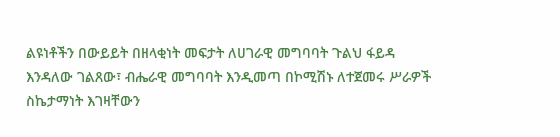ልዩነቶችን በውይይት በዘላቂነት መፍታት ለሀገራዊ መግባባት ጉልህ ፋይዳ እንዳለው ገልጸው፣ ብሔራዊ መግባባት እንዲመጣ በኮሚሽኑ ለተጀመሩ ሥራዎች ስኬታማነት እገዛቸውን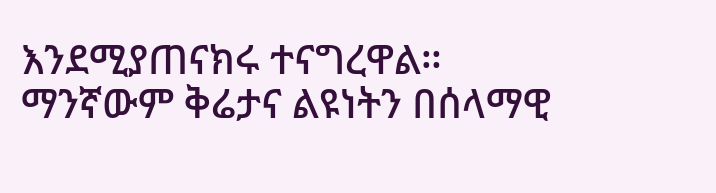እንደሚያጠናክሩ ተናግረዋል።
ማንኛውም ቅሬታና ልዩነትን በሰላማዊ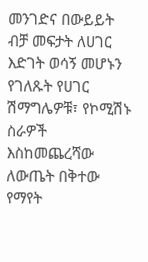መንገድና በውይይት ብቻ መፍታት ለሀገር እድገት ወሳኝ መሆኑን የገለጹት የሀገር ሽማግሌዎቹ፣ የኮሚሽኑ ስራዎች እስከመጨረሻው ለውጤት በቅተው የማየት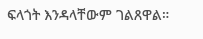ፍላጎት እንዳላቸውም ገልጸዋል።